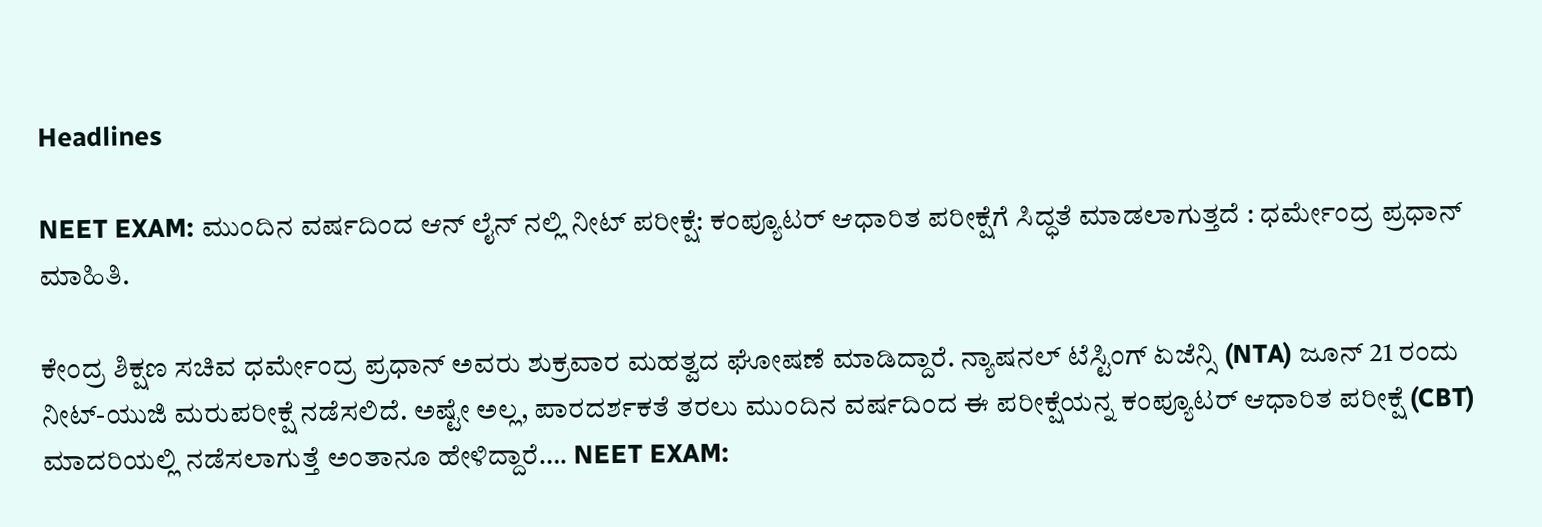Headlines

NEET EXAM: ಮುಂದಿನ ವರ್ಷದಿಂದ ಆನ್ ಲೈನ್ ನಲ್ಲಿ ನೀಟ್ ಪರೀಕ್ಷೆ: ಕಂಪ್ಯೂಟರ್ ಆಧಾರಿತ ಪರೀಕ್ಷೆಗೆ ಸಿದ್ಧತೆ ಮಾಡಲಾಗುತ್ತದೆ : ಧರ್ಮೇಂದ್ರ ಪ್ರಧಾನ್ ಮಾಹಿತಿ.

ಕೇಂದ್ರ ಶಿಕ್ಷಣ ಸಚಿವ ಧರ್ಮೇಂದ್ರ ಪ್ರಧಾನ್ ಅವರು ಶುಕ್ರವಾರ ಮಹತ್ವದ ಘೋಷಣೆ ಮಾಡಿದ್ದಾರೆ. ನ್ಯಾಷನಲ್ ಟೆಸ್ಟಿಂಗ್ ಏಜೆನ್ಸಿ (NTA) ಜೂನ್ 21 ರಂದು ನೀಟ್-ಯುಜಿ ಮರುಪರೀಕ್ಷೆ ನಡೆಸಲಿದೆ. ಅಷ್ಟೇ ಅಲ್ಲ, ಪಾರದರ್ಶಕತೆ ತರಲು ಮುಂದಿನ ವರ್ಷದಿಂದ ಈ ಪರೀಕ್ಷೆಯನ್ನ ಕಂಪ್ಯೂಟರ್ ಆಧಾರಿತ ಪರೀಕ್ಷೆ (CBT) ಮಾದರಿಯಲ್ಲಿ ನಡೆಸಲಾಗುತ್ತೆ ಅಂತಾನೂ ಹೇಳಿದ್ದಾರೆ…. NEET EXAM: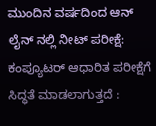ಮುಂದಿನ ವರ್ಷದಿಂದ ಆನ್ ಲೈನ್ ನಲ್ಲಿ ನೀಟ್ ಪರೀಕ್ಷೆ: ಕಂಪ್ಯೂಟರ್ ಆಧಾರಿತ ಪರೀಕ್ಷೆಗೆ ಸಿದ್ಧತೆ ಮಾಡಲಾಗುತ್ತದೆ :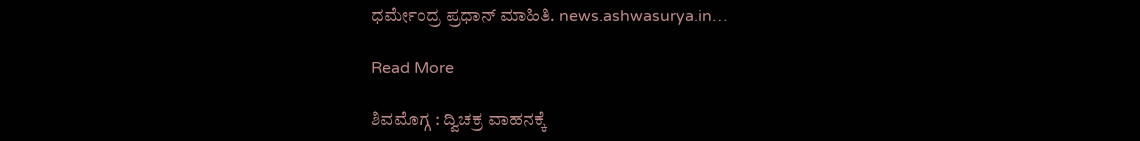ಧರ್ಮೇಂದ್ರ ಪ್ರಧಾನ್ ಮಾಹಿತಿ. news.ashwasurya.in…

Read More

ಶಿವಮೊಗ್ಗ : ದ್ವಿಚಕ್ರ ವಾಹನಕ್ಕೆ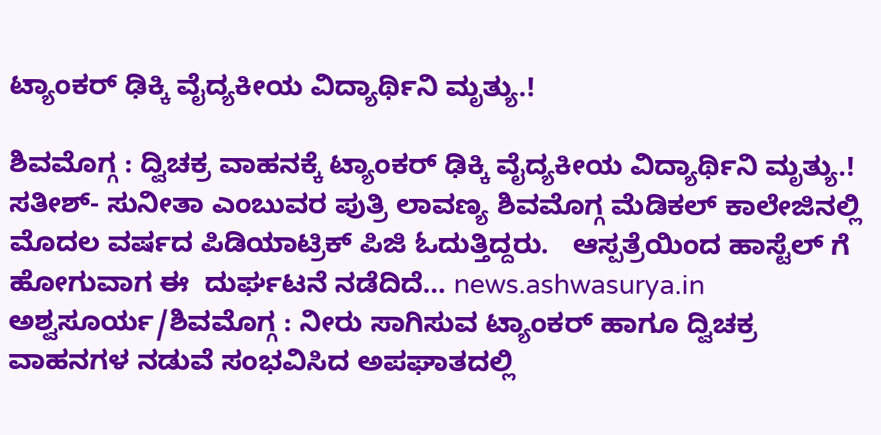ಟ್ಯಾಂಕರ್ ಢಿಕ್ಕಿ ವೈದ್ಯಕೀಯ ವಿದ್ಯಾರ್ಥಿನಿ ಮೃತ್ಯು.!

ಶಿವಮೊಗ್ಗ : ದ್ವಿಚಕ್ರ ವಾಹನಕ್ಕೆ ಟ್ಯಾಂಕರ್ ಢಿಕ್ಕಿ ವೈದ್ಯಕೀಯ ವಿದ್ಯಾರ್ಥಿನಿ ಮೃತ್ಯು.! ಸತೀಶ್- ಸುನೀತಾ ಎಂಬುವರ ಪುತ್ರಿ ಲಾವಣ್ಯ ಶಿವಮೊಗ್ಗ ಮೆಡಿಕಲ್ ಕಾಲೇಜಿನಲ್ಲಿ ಮೊದಲ ವರ್ಷದ ಪಿಡಿಯಾಟ್ರಿಕ್ ಪಿಜಿ ಓದುತ್ತಿದ್ದರು.   ಆಸ್ಪತ್ರೆಯಿಂದ ಹಾಸ್ಟೆಲ್ ಗೆ ಹೋಗುವಾಗ ಈ  ದುರ್ಘಟನೆ ನಡೆದಿದೆ… news.ashwasurya.in ಅಶ್ವಸೂರ್ಯ/ಶಿವಮೊಗ್ಗ : ನೀರು ಸಾಗಿಸುವ ಟ್ಯಾಂಕರ್ ಹಾಗೂ ದ್ವಿಚಕ್ರ ವಾಹನಗಳ ನಡುವೆ ಸಂಭವಿಸಿದ ಅಪಘಾತದಲ್ಲಿ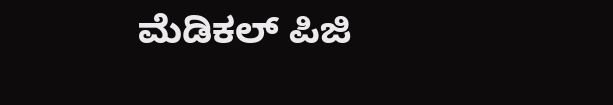ಮೆಡಿಕಲ್ ಪಿಜಿ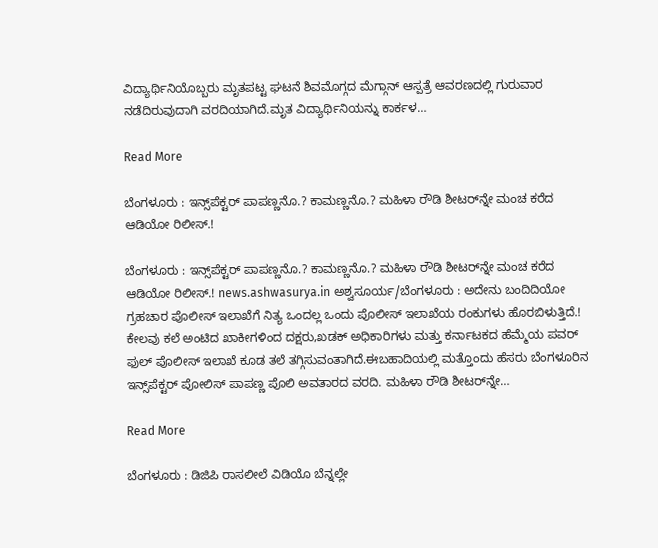ವಿದ್ಯಾರ್ಥಿನಿಯೊಬ್ಬರು ಮೃತಪಟ್ಟ ಘಟನೆ ಶಿವಮೊಗ್ಗದ ಮೆಗ್ಗಾನ್ ಆಸ್ಪತ್ರೆ ಆವರಣದಲ್ಲಿ ಗುರುವಾರ ನಡೆದಿರುವುದಾಗಿ ವರದಿಯಾಗಿದೆ.ಮೃತ ವಿದ್ಯಾರ್ಥಿನಿಯನ್ನು ಕಾರ್ಕಳ…

Read More

ಬೆಂಗಳೂರು : ಇನ್ಸ್‌ಪೆಕ್ಟರ್ ಪಾಪಣ್ಣನೊ.? ಕಾಮಣ್ಣನೊ.? ಮಹಿಳಾ ರೌಡಿ ಶೀಟರ್‌ನ್ನೇ ಮಂಚ ಕರೆದ ಆಡಿಯೋ ರಿಲೀಸ್.!

ಬೆಂಗಳೂರು : ಇನ್ಸ್‌ಪೆಕ್ಟರ್ ಪಾಪಣ್ಣನೊ.? ಕಾಮಣ್ಣನೊ.? ಮಹಿಳಾ ರೌಡಿ ಶೀಟರ್‌ನ್ನೇ ಮಂಚ ಕರೆದ ಆಡಿಯೋ ರಿಲೀಸ್.! news.ashwasurya.in ಅಶ್ವಸೂರ್ಯ/ಬೆಂಗಳೂರು : ಅದೇನು ಬಂದಿದಿಯೋ ಗ್ರಹಚಾರ ಪೊಲೀಸ್ ಇಲಾಖೆಗೆ ನಿತ್ಯ ಒಂದಲ್ಲ ಒಂದು ಪೊಲೀಸ್ ಇಲಾಖೆಯ ರಂಕುಗಳು ಹೊರಬಿಳುತ್ತಿದೆ.! ಕೇಲವು ಕಲೆ ಅಂಟಿದ ಖಾಕೀಗಳಿಂದ ದಕ್ಷರು,ಖಡಕ್ ಅಧಿಕಾರಿಗಳು ಮತ್ತು ಕರ್ನಾಟಕದ ಹೆಮ್ಮೆಯ ಪವರ್‌ ಫುಲ್ ಪೊಲೀಸ್ ಇಲಾಖೆ ಕೂಡ ತಲೆ ತಗ್ಗಿಸುವಂತಾಗಿದೆ.ಈಬಹಾದಿಯಲ್ಲಿ ಮತ್ತೊಂದು ಹೆಸರು ಬೆಂಗಳೂರಿನ ಇನ್ಸ್‌ಪೆಕ್ಟರ್ ಪೋಲಿಸ್ ಪಾಪಣ್ಣ ಪೊಲಿ ಅವತಾರದ ವರದಿ. ಮಹಿಳಾ ರೌಡಿ ಶೀಟರ್‌ನ್ನೇ…

Read More

ಬೆಂಗಳೂರು : ಡಿಜಿಪಿ ರಾಸಲೀಲೆ ವಿಡಿಯೊ ಬೆನ್ನಲ್ಲೇ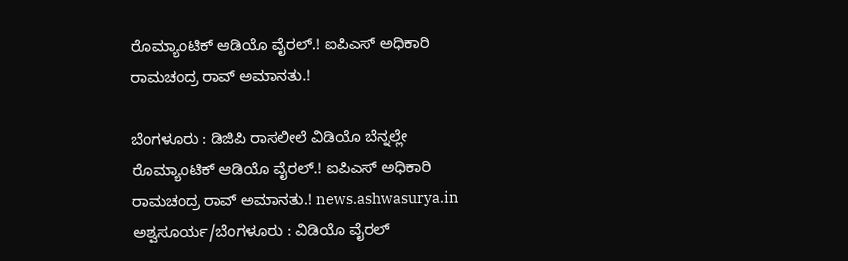ರೊಮ್ಯಾಂಟಿಕ್ ಆಡಿಯೊ ವೈರಲ್‌.! ಐಪಿಎಸ್ ಅಧಿಕಾರಿ ರಾಮಚಂದ್ರ ರಾವ್ ಅಮಾನತು.!

ಬೆಂಗಳೂರು : ಡಿಜಿಪಿ ರಾಸಲೀಲೆ ವಿಡಿಯೊ ಬೆನ್ನಲ್ಲೇ ರೊಮ್ಯಾಂಟಿಕ್ ಆಡಿಯೊ ವೈರಲ್‌.! ಐಪಿಎಸ್ ಅಧಿಕಾರಿ ರಾಮಚಂದ್ರ ರಾವ್ ಅಮಾನತು.! news.ashwasurya.in ಅಶ್ವಸೂರ್ಯ/ಬೆಂಗಳೂರು : ವಿಡಿಯೊ ವೈರಲ್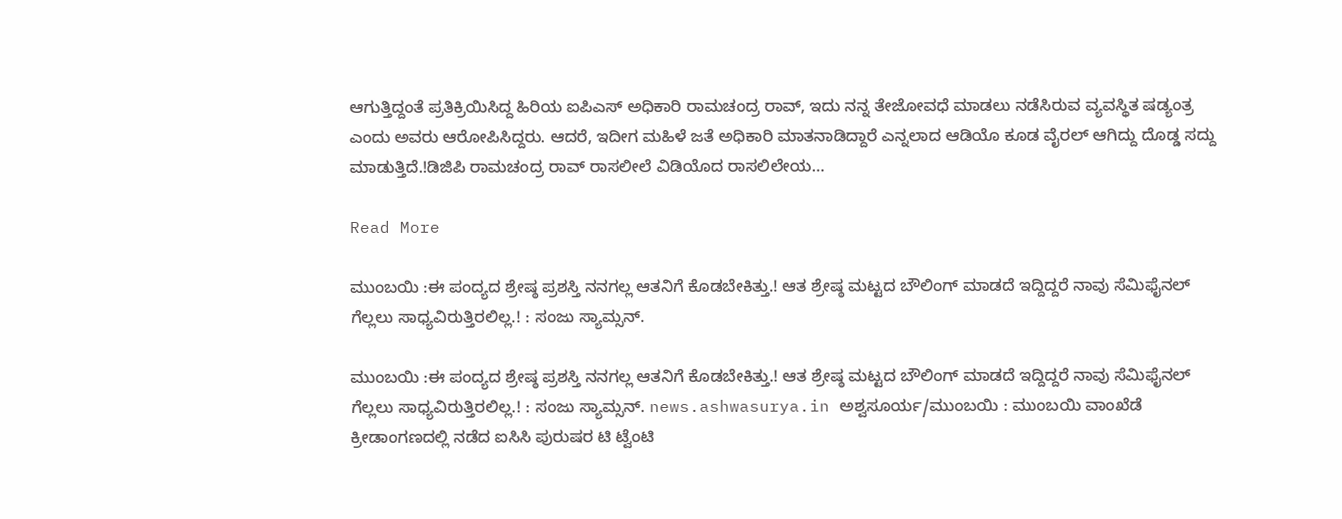ಆಗುತ್ತಿದ್ದಂತೆ ಪ್ರತಿಕ್ರಿಯಿಸಿದ್ದ ಹಿರಿಯ ಐಪಿಎಸ್ ಅಧಿಕಾರಿ ರಾಮಚಂದ್ರ‌ ರಾವ್, ಇದು ನನ್ನ ತೇಜೋವಧೆ ಮಾಡಲು ನಡೆಸಿರುವ ವ್ಯವಸ್ಥಿತ ಷಡ್ಯಂತ್ರ ಎಂದು ಅವರು ಆರೋಪಿಸಿದ್ದರು. ಆದರೆ, ಇದೀಗ ಮಹಿಳೆ ಜತೆ ಅಧಿಕಾರಿ ಮಾತನಾಡಿದ್ದಾರೆ ಎನ್ನಲಾದ ಆಡಿಯೊ ಕೂಡ ವೈರಲ್‌ ಆಗಿದ್ದು ದೊಡ್ಡ ಸದ್ದು ಮಾಡುತ್ತಿದೆ.!ಡಿಜಿಪಿ ರಾಮಚಂದ್ರ ರಾವ್‌ ರಾಸಲೀಲೆ ವಿಡಿಯೊದ ರಾಸಲಿಲೇಯ…

Read More

ಮುಂಬಯಿ :ಈ ಪಂದ್ಯದ ಶ್ರೇಷ್ಠ ಪ್ರಶಸ್ತಿ ನನಗಲ್ಲ ಆತನಿಗೆ ಕೊಡಬೇಕಿತ್ತು.! ಆತ ಶ್ರೇಷ್ಠ ಮಟ್ಟದ ಬೌಲಿಂಗ್ ಮಾಡದೆ ಇದ್ದಿದ್ದರೆ ನಾವು ಸೆಮಿಫೈನಲ್ ಗೆಲ್ಲಲು ಸಾಧ್ಯವಿರುತ್ತಿರಲಿಲ್ಲ.! : ಸಂಜು ಸ್ಯಾಮ್ಸನ್.

ಮುಂಬಯಿ :ಈ ಪಂದ್ಯದ ಶ್ರೇಷ್ಠ ಪ್ರಶಸ್ತಿ ನನಗಲ್ಲ ಆತನಿಗೆ ಕೊಡಬೇಕಿತ್ತು.! ಆತ ಶ್ರೇಷ್ಠ ಮಟ್ಟದ ಬೌಲಿಂಗ್ ಮಾಡದೆ ಇದ್ದಿದ್ದರೆ ನಾವು ಸೆಮಿಫೈನಲ್ ಗೆಲ್ಲಲು ಸಾಧ್ಯವಿರುತ್ತಿರಲಿಲ್ಲ.! : ಸಂಜು ಸ್ಯಾಮ್ಸನ್. news.ashwasurya.in ಅಶ್ವಸೂರ್ಯ/ಮುಂಬಯಿ : ಮುಂಬಯಿ ವಾಂಖೆಡೆ ಕ್ರೀಡಾಂಗಣದಲ್ಲಿ ನಡೆದ ಐಸಿಸಿ ಪುರುಷರ ಟಿ ಟ್ವೆಂಟಿ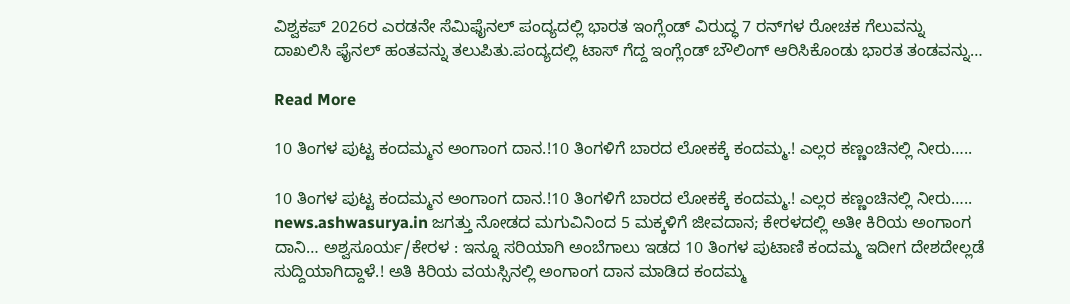ವಿಶ್ವಕಪ್ 2026ರ ಎರಡನೇ ಸೆಮಿಫೈನಲ್ ಪಂದ್ಯದಲ್ಲಿ ಭಾರತ ಇಂಗ್ಲೆಂಡ್ ವಿರುದ್ಧ 7 ರನ್‌ಗಳ ರೋಚಕ ಗೆಲುವನ್ನು ದಾಖಲಿಸಿ ಫೈನಲ್ ಹಂತವನ್ನು ತಲುಪಿತು.ಪಂದ್ಯದಲ್ಲಿ ಟಾಸ್ ಗೆದ್ದ ಇಂಗ್ಲೆಂಡ್ ಬೌಲಿಂಗ್ ಆರಿಸಿಕೊಂಡು ಭಾರತ ತಂಡವನ್ನು…

Read More

10 ತಿಂಗಳ ಪುಟ್ಟ ಕಂದಮ್ಮನ ಅಂಗಾಂಗ ದಾನ.!10 ತಿಂಗಳಿಗೆ ಬಾರದ ಲೋಕಕ್ಕೆ ಕಂದಮ್ಮ.! ಎಲ್ಲರ ಕಣ್ಣಂಚಿನಲ್ಲಿ ನೀರು…..

10 ತಿಂಗಳ ಪುಟ್ಟ ಕಂದಮ್ಮನ ಅಂಗಾಂಗ ದಾನ.!10 ತಿಂಗಳಿಗೆ ಬಾರದ ಲೋಕಕ್ಕೆ ಕಂದಮ್ಮ.! ಎಲ್ಲರ ಕಣ್ಣಂಚಿನಲ್ಲಿ ನೀರು….. news.ashwasurya.in ಜಗತ್ತು ನೋಡದ ಮಗುವಿನಿಂದ 5 ಮಕ್ಕಳಿಗೆ ಜೀವದಾನ; ಕೇರಳದಲ್ಲಿ ಅತೀ ಕಿರಿಯ ಅಂಗಾಂಗ ದಾನಿ… ಅಶ್ವಸೂರ್ಯ/ಕೇರಳ : ಇನ್ನೂ ಸರಿಯಾಗಿ ಅಂಬೆಗಾಲು ಇಡದ 10 ತಿಂಗಳ ಪುಟಾಣಿ ಕಂದಮ್ಮ ಇದೀಗ ದೇಶದೇಲ್ಲಡೆ ಸುದ್ದಿಯಾಗಿದ್ದಾಳೆ.! ಅತಿ ಕಿರಿಯ ವಯಸ್ಸಿನಲ್ಲಿ ಅಂಗಾಂಗ ದಾನ ಮಾಡಿದ‌ ಕಂದಮ್ಮ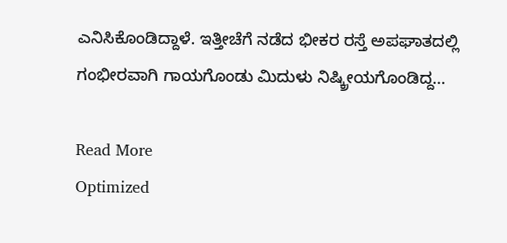ಎನಿಸಿಕೊಂಡಿದ್ದಾಳೆ. ಇತ್ತೀಚೆಗೆ ನಡೆದ ಭೀಕರ ರಸ್ತೆ ಅಪಘಾತದಲ್ಲಿ ಗಂಭೀರವಾಗಿ ಗಾಯಗೊಂಡು ಮಿದುಳು ನಿಷ್ಕ್ರೀಯಗೊಂಡಿದ್ದ…

Read More
Optimized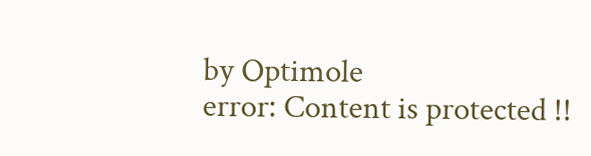by Optimole
error: Content is protected !!